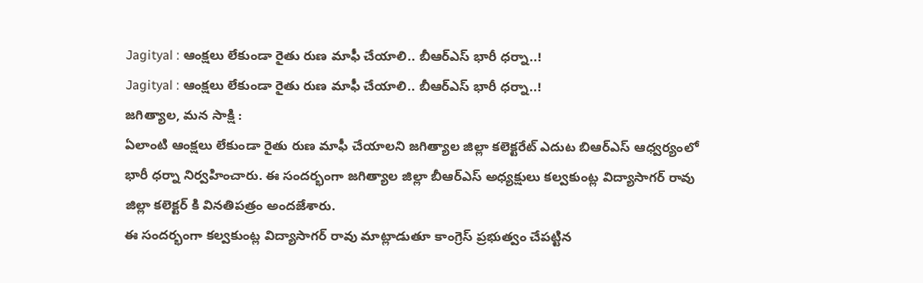Jagityal : ఆంక్షలు లేకుండా రైతు రుణ మాఫీ చేయాలి.. బీఆర్ఎస్ భారీ ధర్నా..!
Jagityal : ఆంక్షలు లేకుండా రైతు రుణ మాఫీ చేయాలి.. బీఆర్ఎస్ భారీ ధర్నా..!
జగిత్యాల, మన సాక్షి :
ఏలాంటి ఆంక్షలు లేకుండా రైతు రుణ మాఫీ చేయాలని జగిత్యాల జిల్లా కలెక్టరేట్ ఎదుట బిఆర్ఎస్ ఆధ్వర్యంలో భారీ ధర్నా నిర్వహించారు. ఈ సందర్భంగా జగిత్యాల జిల్లా బీఆర్ఎస్ అధ్యక్షులు కల్వకుంట్ల విద్యాసాగర్ రావు జిల్లా కలెక్టర్ కి వినతిపత్రం అందజేశారు.
ఈ సందర్భంగా కల్వకుంట్ల విద్యాసాగర్ రావు మాట్లాడుతూ కాంగ్రెస్ ప్రభుత్వం చేపట్టిన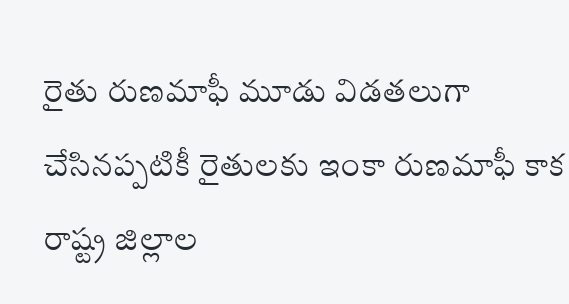రైతు రుణమాఫీ మూడు విడతలుగా చేసినప్పటికీ రైతులకు ఇంకా రుణమాఫీ కాక రాష్ట్ర జిల్లాల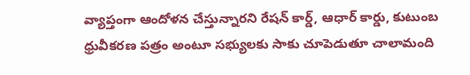వ్యాప్తంగా ఆందోళన చేస్తున్నారని రేషన్ కార్డ్, ఆధార్ కార్డు, కుటుంబ ధ్రువీకరణ పత్రం అంటూ సభ్యులకు సాకు చూపెడుతూ చాలామంది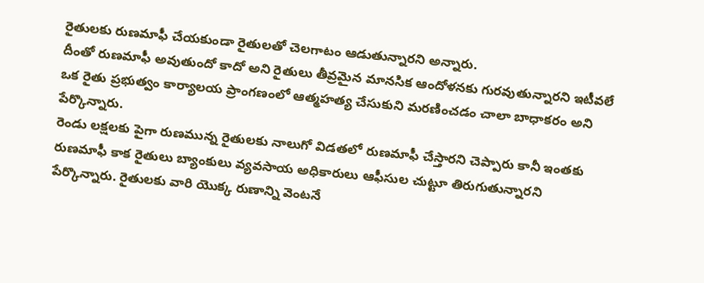రైతులకు రుణమాఫీ చేయకుండా రైతులతో చెలగాటం ఆడుతున్నారని అన్నారు.
దీంతో రుణమాఫీ అవుతుందో కాదో అని రైతులు తీవ్రమైన మానసిక ఆందోళనకు గురవుతున్నారని ఇటీవలే ఒక రైతు ప్రభుత్వం కార్యాలయ ప్రాంగణంలో ఆత్మహత్య చేసుకుని మరణించడం చాలా బాధాకరం అని పేర్కొన్నారు.
రెండు లక్షలకు పైగా రుణమున్న రైతులకు నాలుగో విడతలో రుణమాఫీ చేస్తారని చెప్పారు కానీ ఇంతకు రుణమాఫీ కాక రైతులు బ్యాంకులు వ్యవసాయ అధికారులు ఆఫీసుల చుట్టూ తిరుగుతున్నారని పేర్కొన్నారు. రైతులకు వారి యొక్క రుణాన్ని వెంటనే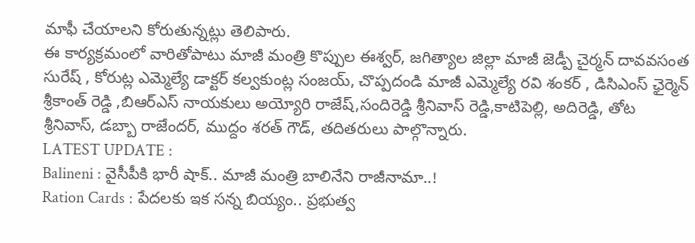మాఫీ చేయాలని కోరుతున్నట్లు తెలిపారు.
ఈ కార్యక్రమంలో వారితోపాటు మాజీ మంత్రి కొప్పుల ఈశ్వర్, జగిత్యాల జిల్లా మాజీ జెడ్పీ చైర్మన్ దావవసంత సురేష్ , కోరుట్ల ఎమ్మెల్యే డాక్టర్ కల్వకుంట్ల సంజయ్, చొప్పదండి మాజీ ఎమ్మెల్యే రవి శంకర్ , డిసిఎంస్ ఛైర్మెన్ శ్రీకాంత్ రెడ్డి ,బిఆర్ఎస్ నాయకులు అయ్యోరి రాజేష్,సందిరెడ్డి శ్రీనివాస్ రెడ్డి,కాటిపెల్లి, అదిరెడ్డి, తోట శ్రీనివాస్, డబ్బా రాజేందర్, ముద్దం శరత్ గౌడ్, తదితరులు పాల్గొన్నారు.
LATEST UPDATE :
Balineni : వైసీపీకి భారీ షాక్.. మాజీ మంత్రి బాలినేని రాజీనామా..!
Ration Cards : పేదలకు ఇక సన్న బియ్యం.. ప్రభుత్వ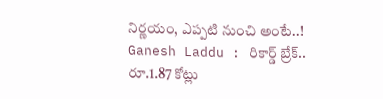నిర్ణయం, ఎప్పటి నుంచి అంటే..!
Ganesh Laddu : రికార్డ్ బ్రేక్.. రూ.1.87 కోట్లు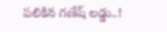పలికిన గణేష్ లడ్డు..!